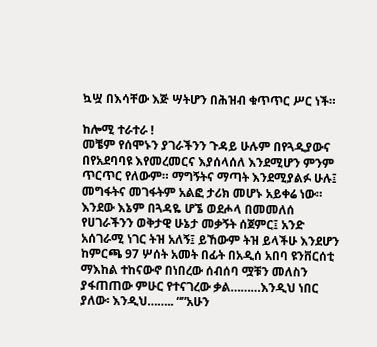ኳሧ በእሳቸው እጅ ሣትሆን በሕዝብ ቁጥጥር ሥር ነች።

ከሎሚ ተራተራ !
መቼም የሰሞኑን ያገራችንን ጉዳይ ሁሉም በየጓዲያውና በየአደባባዩ እየመረመርና እያሰላሰለ እንደሚሆን ምንም ጥርጥር የለውም። ማግኝትና ማጣት እንደሚያልፉ ሁሉ፤ መግፋትና መገፋትም አልፎ ታሪክ መሆኑ አይቀሬ ነው። እንደው እኔም በጓዳዬ ሆኜ ወደሖላ በመመለሰ የሀገራችንን ወቅታዊ ሁኔታ መቃኝት ሰጀምር፤ አንድ አሰገራሚ ነገር ትዝ አለኝ፤ ይኸውም ትዝ ይላችሁ እንደሆን ከምርጫ 97 ሦሰት አመት በፊት በአዲሰ አበባ ዩንቨርሰቲ ማእከል ተከናውኖ በነበረው ሰብሰባ ሟቹን መለስን ያፋጠጠው ምሁር የተናገረው ቃል………እንዲህ ነበር ያለው፡ እንዲህ…….. “”አሁን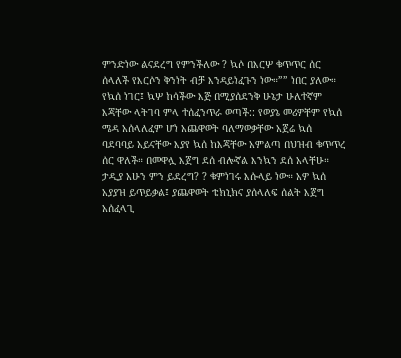ምንድነው ልናደረግ የምንችለው ? ኳሶ በእርሦ ቁጥጥር ሰር ሰላለች የእርሶን ቅንነት ብቻ እንዳይነፈጉን ነው።”” ነበር ያለው።
የኳሰ ነገር፤ ኳሦ ከሳችው እጅ በሚያሰደንቅ ሁኔታ ሁለተኛም እጃቸው ላትገባ ምላ ተሰፈንጥራ ወጣች:: የወያኔ መሪዎቸም የኳሰ ሜዳ አሰላለፈም ሆነ አጨዋወት ባለማወቃቸው አጀሬ ኳሰ ባደባባይ አይናቸው እያየ ኳሰ ከእጃቸው አምልጣ በህዝብ ቁጥጥረ ሰር ዋለች። በመዋሏ እጀግ ደሰ ብሎኛል እንኳን ደሰ አላቸሁ።
ታዲያ አሁን ምን ይደረግ? ? ቁምነገሩ እሱላይ ነው። አዎ ኳሰ አያያዝ ይጥይቃል፤ ያጨዋወት ቴክኒክና ያሰላለፍ ሰልት እጀግ አሰፈላጊ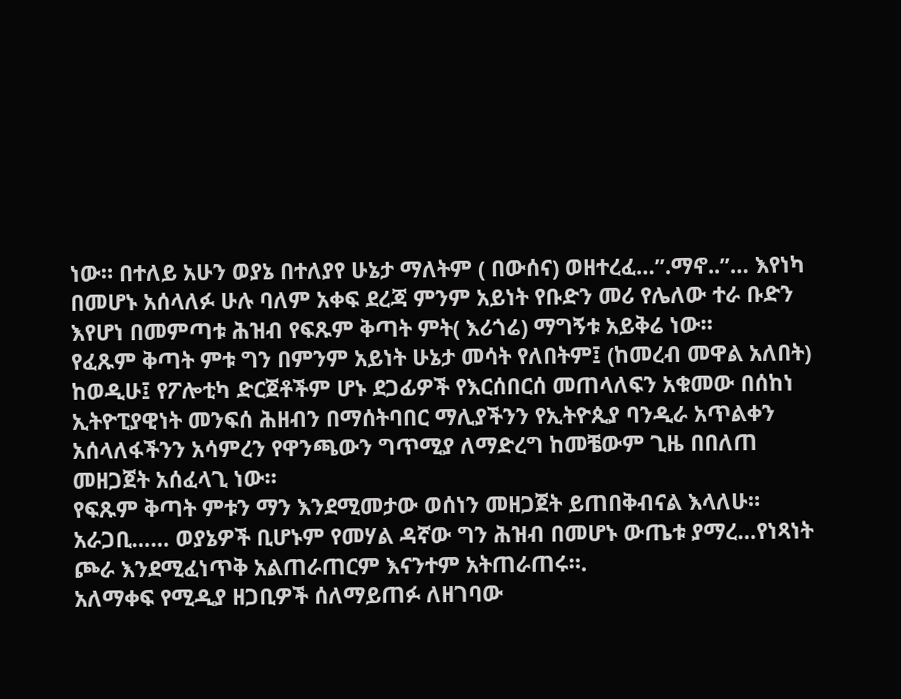ነው። በተለይ አሁን ወያኔ በተለያየ ሁኔታ ማለትም ( በውሰና) ወዘተረፈ…”.ማኖ..”… እየነካ በመሆኑ አሰላለፉ ሁሉ ባለም አቀፍ ደረጃ ምንም አይነት የቡድን መሪ የሌለው ተራ ቡድን እየሆነ በመምጣቱ ሕዝብ የፍጹም ቅጣት ምት( እሪጎሬ) ማግኝቱ አይቅሬ ነው።
የፈጹም ቅጣት ምቱ ግን በምንም አይነት ሁኔታ መሳት የለበትም፤ (ከመረብ መዋል አለበት) ከወዲሁ፤ የፖሎቲካ ድርጀቶችም ሆኑ ደጋፊዎች የእርሰበርሰ መጠላለፍን አቁመው በሰከነ ኢትዮፒያዊነት መንፍሰ ሕዘብን በማሰትባበር ማሊያችንን የኢትዮጲያ ባንዲራ አጥልቀን አሰላለፋችንን አሳምረን የዋንጫውን ግጥሚያ ለማድረግ ከመቼውም ጊዜ በበለጠ መዘጋጀት አሰፈላጊ ነው።
የፍጹም ቅጣት ምቱን ማን እንደሚመታው ወሰነን መዘጋጀት ይጠበቅብናል እላለሁ። አራጋቢ…… ወያኔዎች ቢሆኑም የመሃል ዳኛው ግን ሕዝብ በመሆኑ ውጤቱ ያማረ…የነጻነት ጮራ እንደሚፈነጥቅ አልጠራጠርም እናንተም አትጠራጠሩ።.
አለማቀፍ የሚዲያ ዘጋቢዎች ሰለማይጠፉ ለዘገባው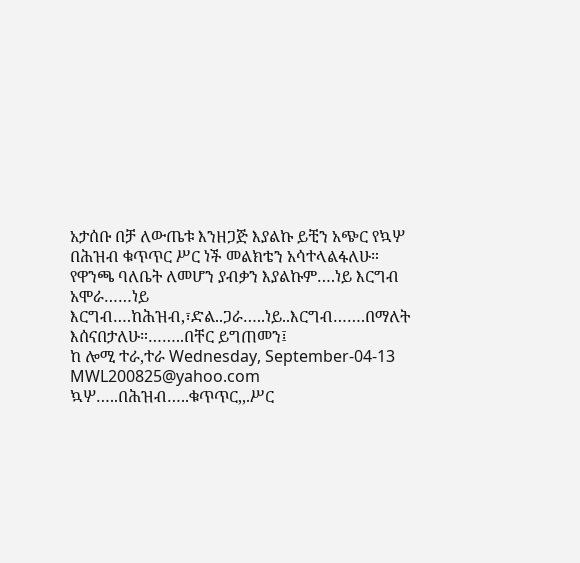አታሰቡ በቻ ለውጤቱ እንዘጋጅ እያልኩ ይቺን አጭር የኳሦ በሕዝብ ቁጥጥር ሥር ነች መልክቴን አሳተላልፋለሁ። የዋንጫ ባለቤት ለመሆን ያብቃን እያልኩም….ነይ እርግብ አሞራ……ነይ እርግብ….ከሕዝብ,፣ድል..ጋራ…..ነይ..እርግብ…….በማለት እሰናበታለሁ።……..በቸር ይግጠመን፤
ከ ሎሚ ተራ,ተራ Wednesday, September-04-13 MWL200825@yahoo.com
ኳሦ…..በሕዝብ…..ቁጥጥር,,.ሥር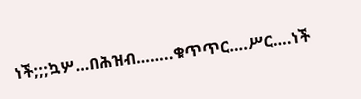ነች;;;ኳሦ…በሕዝብ……..ቁጥጥር….ሥር….ነች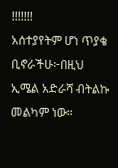!!!!!!!
አሰተያየትም ሆነ ጥያቄ ቢኖራችሁ፦በዚህ ኢሜል አድራሻ ብትልኩ መልካም ነው።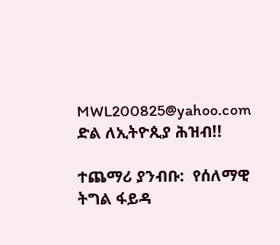MWL200825@yahoo.com
ድል ለኢትዮጲያ ሕዝብ!!

ተጨማሪ ያንብቡ:  የሰለማዊ ትግል ፋይዳ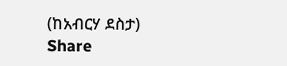(ከአብርሃ ደስታ)
Share